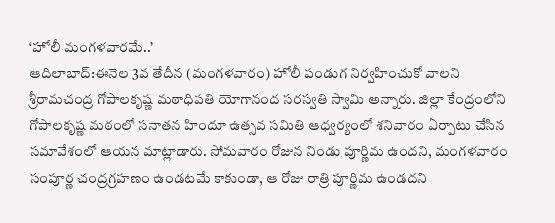‘హోలీ మంగళవారమే..’
ఆదిలాబాద్:ఈనెల 3వ తేదీన (మంగళవారం) హోలీ పండుగ నిర్వహించుకో వాలని శ్రీరామచంద్ర గోపాలకృష్ణ మఠాధిపతి యోగానంద సరస్వతి స్వామి అన్నారు. జిల్లా కేంద్రంలోని గోపాలకృష్ణ మఠంలో సనాతన హిందూ ఉత్సవ సమితి ఆధ్వర్యంలో శనివారం ఏర్పాటు చేసిన సమావేశంలో ఆయన మాట్లాడారు. సోమవారం రోజున నిండు పూర్ణిమ ఉందని, మంగళవారం సంపూర్ణ చంద్రగ్రహణం ఉండటమే కాకుండా, ఆ రోజు రాత్రి పూర్ణిమ ఉండదని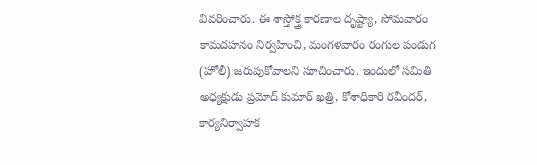వివరించారు. ఈ శాస్తోక్త్ర కారణాల దృష్ట్యా, సోమవారం కామదహనం నిర్వహించి, మంగళవారం రంగుల పండుగ (హోలీ) జరుపుకోవాలని సూచించారు. ఇందులో సమితి అధ్యక్షుడు ప్రమోద్ కుమార్ ఖత్రి, కోశాధికారి రవీందర్, కార్యనిర్వాహక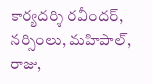కార్యదర్శి రవీందర్, నర్సింలు, మహిపాల్, రాజు,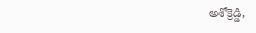అశోక్రెడ్డి,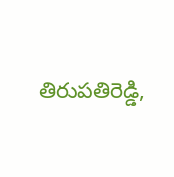తిరుపతిరెడ్డి,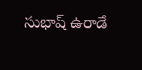సుభాష్ ఉరాడే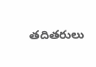తదితరులు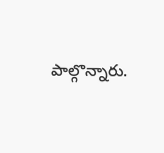పాల్గొన్నారు.